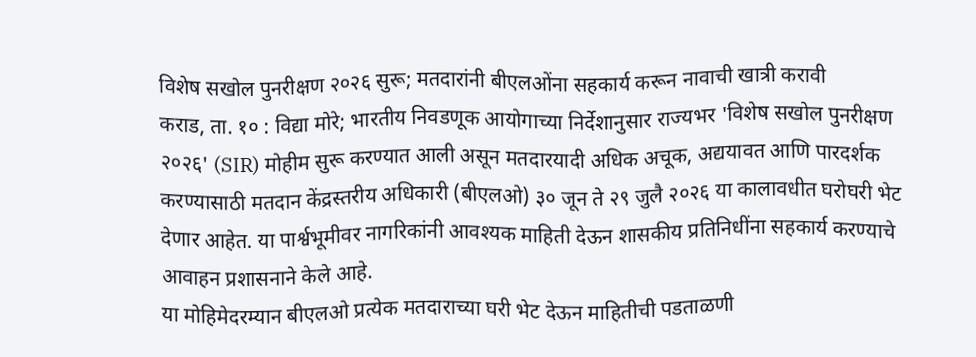विशेष सखोल पुनरीक्षण २०२६ सुरू; मतदारांनी बीएलओंना सहकार्य करून नावाची खात्री करावी
कराड, ता. १० : विद्या मोरे; भारतीय निवडणूक आयोगाच्या निर्देशानुसार राज्यभर 'विशेष सखोल पुनरीक्षण २०२६' (SIR) मोहीम सुरू करण्यात आली असून मतदारयादी अधिक अचूक, अद्ययावत आणि पारदर्शक करण्यासाठी मतदान केंद्रस्तरीय अधिकारी (बीएलओ) ३० जून ते २९ जुलै २०२६ या कालावधीत घरोघरी भेट देणार आहेत. या पार्श्वभूमीवर नागरिकांनी आवश्यक माहिती देऊन शासकीय प्रतिनिधींना सहकार्य करण्याचे आवाहन प्रशासनाने केले आहे.
या मोहिमेदरम्यान बीएलओ प्रत्येक मतदाराच्या घरी भेट देऊन माहितीची पडताळणी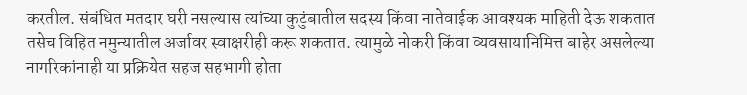करतील. संबंधित मतदार घरी नसल्यास त्यांच्या कुटुंबातील सदस्य किंवा नातेवाईक आवश्यक माहिती देऊ शकतात तसेच विहित नमुन्यातील अर्जावर स्वाक्षरीही करू शकतात. त्यामुळे नोकरी किंवा व्यवसायानिमित्त बाहेर असलेल्या नागरिकांनाही या प्रक्रियेत सहज सहभागी होता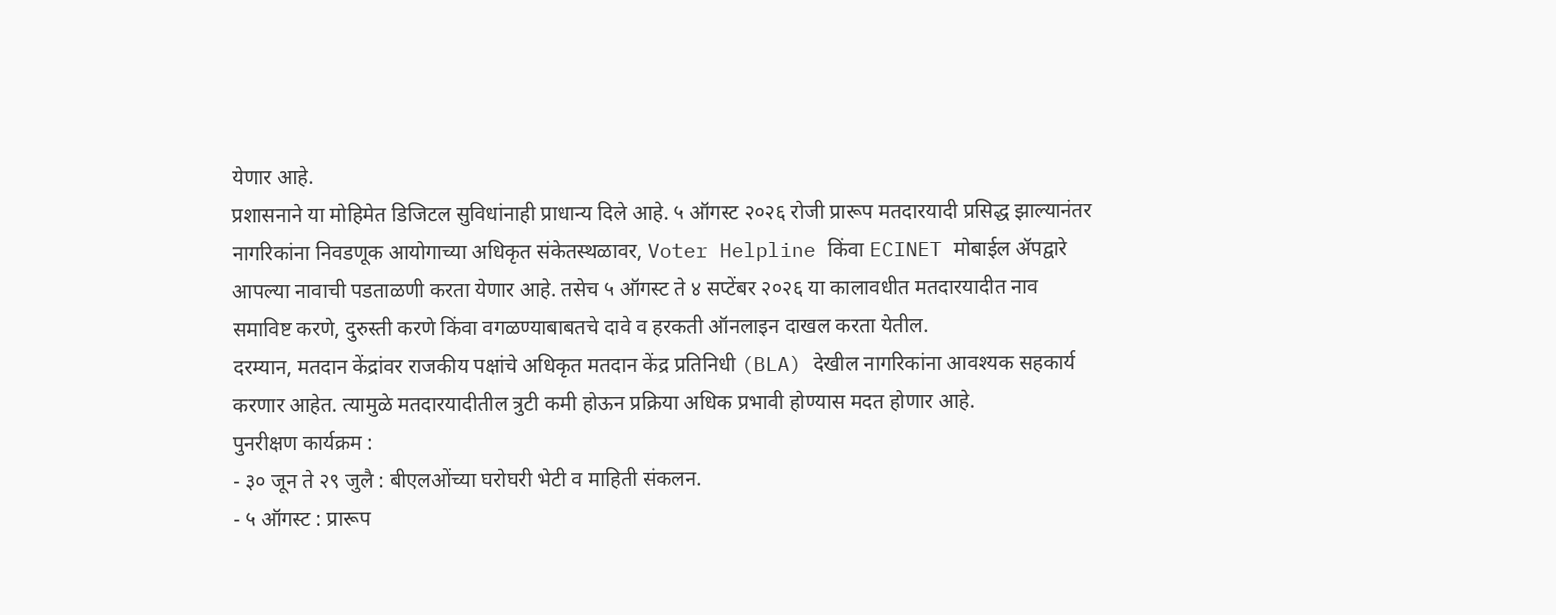येणार आहे.
प्रशासनाने या मोहिमेत डिजिटल सुविधांनाही प्राधान्य दिले आहे. ५ ऑगस्ट २०२६ रोजी प्रारूप मतदारयादी प्रसिद्ध झाल्यानंतर नागरिकांना निवडणूक आयोगाच्या अधिकृत संकेतस्थळावर, Voter Helpline किंवा ECINET मोबाईल ॲपद्वारे आपल्या नावाची पडताळणी करता येणार आहे. तसेच ५ ऑगस्ट ते ४ सप्टेंबर २०२६ या कालावधीत मतदारयादीत नाव समाविष्ट करणे, दुरुस्ती करणे किंवा वगळण्याबाबतचे दावे व हरकती ऑनलाइन दाखल करता येतील.
दरम्यान, मतदान केंद्रांवर राजकीय पक्षांचे अधिकृत मतदान केंद्र प्रतिनिधी (BLA) देखील नागरिकांना आवश्यक सहकार्य करणार आहेत. त्यामुळे मतदारयादीतील त्रुटी कमी होऊन प्रक्रिया अधिक प्रभावी होण्यास मदत होणार आहे.
पुनरीक्षण कार्यक्रम :
- ३० जून ते २९ जुलै : बीएलओंच्या घरोघरी भेटी व माहिती संकलन.
- ५ ऑगस्ट : प्रारूप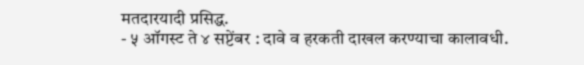मतदारयादी प्रसिद्ध.
- ५ ऑगस्ट ते ४ सप्टेंबर : दावे व हरकती दाखल करण्याचा कालावधी.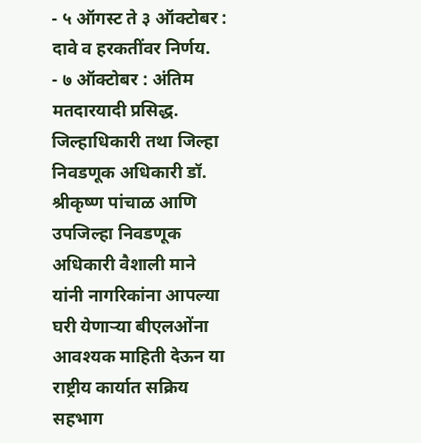- ५ ऑगस्ट ते ३ ऑक्टोबर : दावे व हरकतींवर निर्णय.
- ७ ऑक्टोबर : अंतिम मतदारयादी प्रसिद्ध.
जिल्हाधिकारी तथा जिल्हा निवडणूक अधिकारी डॉ. श्रीकृष्ण पांचाळ आणि उपजिल्हा निवडणूक अधिकारी वैशाली माने यांनी नागरिकांना आपल्या घरी येणाऱ्या बीएलओंना आवश्यक माहिती देऊन या राष्ट्रीय कार्यात सक्रिय सहभाग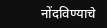नोंदविण्याचे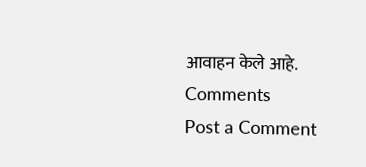आवाहन केले आहे.
Comments
Post a Comment